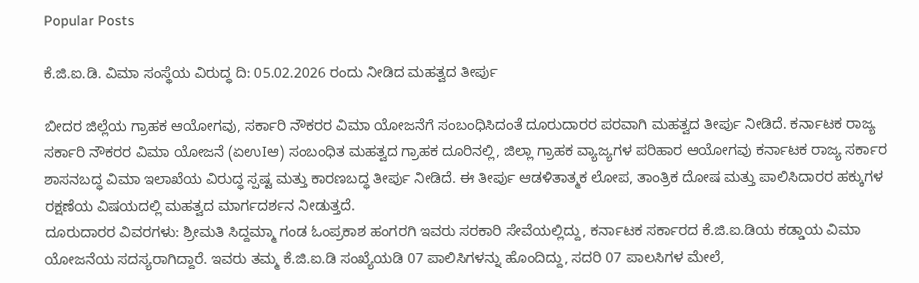Popular Posts

ಕೆ.ಜಿ.ಐ.ಡಿ. ವಿಮಾ ಸಂಸ್ಥೆಯ ವಿರುದ್ಧ ದಿ: 05.02.2026 ರಂದು ನೀಡಿದ ಮಹತ್ವದ ತೀರ್ಪು

ಬೀದರ ಜಿಲ್ಲೆಯ ಗ್ರಾಹಕ ಆಯೋಗವು, ಸರ್ಕಾರಿ ನೌಕರರ ವಿಮಾ ಯೋಜನೆಗೆ ಸಂಬಂಧಿಸಿದಂತೆ ದೂರುದಾರರ ಪರವಾಗಿ ಮಹತ್ವದ ತೀರ್ಪು ನೀಡಿದೆ. ಕರ್ನಾಟಕ ರಾಜ್ಯ ಸರ್ಕಾರಿ ನೌಕರರ ವಿಮಾ ಯೋಜನೆ (ಏಉIಆ) ಸಂಬಂಧಿತ ಮಹತ್ವದ ಗ್ರಾಹಕ ದೂರಿನಲ್ಲಿ, ಜಿಲ್ಲಾ ಗ್ರಾಹಕ ವ್ಯಾಜ್ಯಗಳ ಪರಿಹಾರ ಆಯೋಗವು ಕರ್ನಾಟಕ ರಾಜ್ಯ ಸರ್ಕಾರ ಶಾಸನಬದ್ಧ ವಿಮಾ ಇಲಾಖೆಯ ವಿರುದ್ಧ ಸ್ಪಷ್ಟ ಮತ್ತು ಕಾರಣಬದ್ಧ ತೀರ್ಪು ನೀಡಿದೆ. ಈ ತೀರ್ಪು ಆಡಳಿತಾತ್ಮಕ ಲೋಪ, ತಾಂತ್ರಿಕ ದೋಷ ಮತ್ತು ಪಾಲಿಸಿದಾರರ ಹಕ್ಕುಗಳ ರಕ್ಷಣೆಯ ವಿಷಯದಲ್ಲಿ ಮಹತ್ವದ ಮಾರ್ಗದರ್ಶನ ನೀಡುತ್ತದೆ.
ದೂರುದಾರರ ವಿವರಗಳು: ಶ್ರೀಮತಿ ಸಿದ್ದಮ್ಮಾ ಗಂಡ ಓಂಪ್ರಕಾಶ ಹಂಗರಗಿ ಇವರು ಸರಕಾರಿ ಸೇವೆಯಲ್ಲಿದ್ದು, ಕರ್ನಾಟಕ ಸರ್ಕಾರದ ಕೆ.ಜಿ.ಐ.ಡಿಯ ಕಡ್ಡಾಯ ವಿಮಾ ಯೋಜನೆಯ ಸದಸ್ಯರಾಗಿದ್ದಾರೆ. ಇವರು ತಮ್ಮ ಕೆ.ಜಿ.ಐ.ಡಿ ಸಂಖ್ಯೆಯಡಿ 07 ಪಾಲಿಸಿಗಳನ್ನು ಹೊಂದಿದ್ದು, ಸದರಿ 07 ಪಾಲಸಿಗಳ ಮೇಲೆ,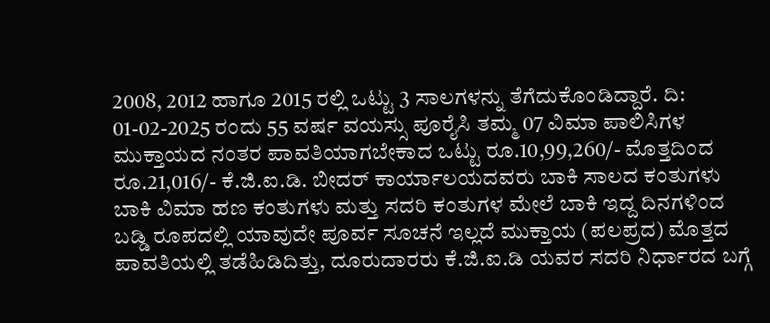2008, 2012 ಹಾಗೂ 2015 ರಲ್ಲಿ ಒಟ್ಟು 3 ಸಾಲಗಳನ್ನು ತೆಗೆದುಕೊಂಡಿದ್ದಾರೆ. ದಿ: 01-02-2025 ರಂದು 55 ವರ್ಷ ವಯಸ್ಸು ಪೂರೈಸಿ ತಮ್ಮ 07 ವಿಮಾ ಪಾಲಿಸಿಗಳ ಮುಕ್ತಾಯದ ನಂತರ ಪಾವತಿಯಾಗಬೇಕಾದ ಒಟ್ಟು ರೂ.10,99,260/- ಮೊತ್ತದಿಂದ ರೂ.21,016/- ಕೆ.ಜಿ.ಐ.ಡಿ. ಬೀದರ್ ಕಾರ್ಯಾಲಯದವರು ಬಾಕಿ ಸಾಲದ ಕಂತುಗಳು ಬಾಕಿ ವಿಮಾ ಹಣ ಕಂತುಗಳು ಮತ್ತು ಸದರಿ ಕಂತುಗಳ ಮೇಲೆ ಬಾಕಿ ಇದ್ದ ದಿನಗಳಿಂದ ಬಡ್ಡಿ ರೂಪದಲ್ಲಿ ಯಾವುದೇ ಪೂರ್ವ ಸೂಚನೆ ಇಲ್ಲದೆ ಮುಕ್ತಾಯ (ಪಲಪ್ರದ) ಮೊತ್ತದ ಪಾವತಿಯಲ್ಲಿ ತಡೆಹಿಡಿದಿತ್ತು, ದೂರುದಾರರು ಕೆ.ಜಿ.ಐ.ಡಿ ಯವರ ಸದರಿ ನಿರ್ಧಾರದ ಬಗ್ಗೆ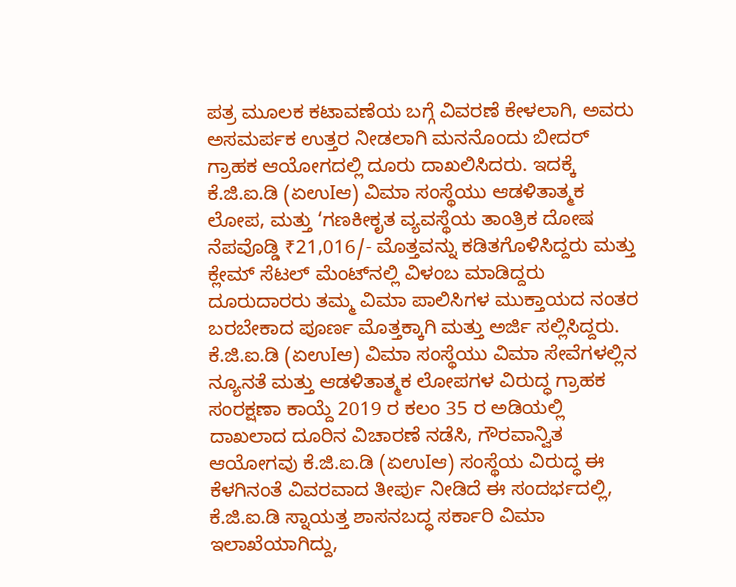ಪತ್ರ ಮೂಲಕ ಕಟಾವಣೆಯ ಬಗ್ಗೆ ವಿವರಣೆ ಕೇಳಲಾಗಿ, ಅವರು ಅಸಮರ್ಪಕ ಉತ್ತರ ನೀಡಲಾಗಿ ಮನನೊಂದು ಬೀದರ್ ಗ್ರಾಹಕ ಆಯೋಗದಲ್ಲಿ ದೂರು ದಾಖಲಿಸಿದರು. ಇದಕ್ಕೆ ಕೆ.ಜಿ.ಐ.ಡಿ (ಏಉIಆ) ವಿಮಾ ಸಂಸ್ಥೆಯು ಆಡಳಿತಾತ್ಮಕ ಲೋಪ, ಮತ್ತು ‘ಗಣಕೀಕೃತ ವ್ಯವಸ್ಥೆಯ ತಾಂತ್ರಿಕ ದೋಷ ನೆಪವೊಡ್ಡಿ ₹21,016/- ಮೊತ್ತವನ್ನು ಕಡಿತಗೊಳಿಸಿದ್ದರು ಮತ್ತು ಕ್ಲೇಮ್ ಸೆಟಲ್ ಮೆಂಟ್‌ನಲ್ಲಿ ವಿಳಂಬ ಮಾಡಿದ್ದರು ದೂರುದಾರರು ತಮ್ಮ ವಿಮಾ ಪಾಲಿಸಿಗಳ ಮುಕ್ತಾಯದ ನಂತರ ಬರಬೇಕಾದ ಪೂರ್ಣ ಮೊತ್ತಕ್ಕಾಗಿ ಮತ್ತು ಅರ್ಜಿ ಸಲ್ಲಿಸಿದ್ದರು.
ಕೆ.ಜಿ.ಐ.ಡಿ (ಏಉIಆ) ವಿಮಾ ಸಂಸ್ಥೆಯು ವಿಮಾ ಸೇವೆಗಳಲ್ಲಿನ ನ್ಯೂನತೆ ಮತ್ತು ಆಡಳಿತಾತ್ಮಕ ಲೋಪಗಳ ವಿರುದ್ಧ ಗ್ರಾಹಕ ಸಂರಕ್ಷಣಾ ಕಾಯ್ದೆ 2019 ರ ಕಲಂ 35 ರ ಅಡಿಯಲ್ಲಿ ದಾಖಲಾದ ದೂರಿನ ವಿಚಾರಣೆ ನಡೆಸಿ, ಗೌರವಾನ್ವಿತ ಆಯೋಗವು ಕೆ.ಜಿ.ಐ.ಡಿ (ಏಉIಆ) ಸಂಸ್ಥೆಯ ವಿರುದ್ಧ ಈ ಕೆಳಗಿನಂತೆ ವಿವರವಾದ ತೀರ್ಪು ನೀಡಿದೆ ಈ ಸಂದರ್ಭದಲ್ಲಿ, ಕೆ.ಜಿ.ಐ.ಡಿ ಸ್ನಾಯತ್ತ ಶಾಸನಬದ್ಧ ಸರ್ಕಾರಿ ವಿಮಾ ಇಲಾಖೆಯಾಗಿದ್ದು,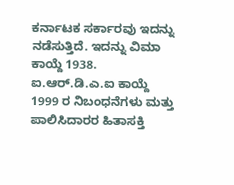ಕರ್ನಾಟಕ ಸರ್ಕಾರವು ಇದನ್ನು ನಡೆಸುತ್ತಿದೆ. ಇದನ್ನು ವಿಮಾ ಕಾಯ್ದೆ 1938. ಐ.ಆರ್.ಡಿ.ಎ.ಐ ಕಾಯ್ದೆ 1999 ರ ನಿಬಂಧನೆಗಳು ಮತ್ತು ಪಾಲಿಸಿದಾರರ ಹಿತಾಸಕ್ತಿ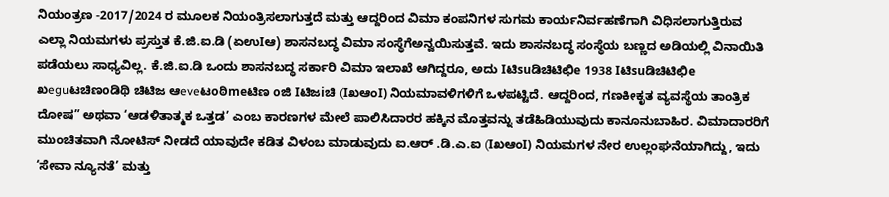ನಿಯಂತ್ರಣ -2017/2024 ರ ಮೂಲಕ ನಿಯಂತ್ರಿಸಲಾಗುತ್ತದೆ ಮತ್ತು ಆದ್ದರಿಂದ ವಿಮಾ ಕಂಪನಿಗಳ ಸುಗಮ ಕಾರ್ಯನಿರ್ವಹಣೆಗಾಗಿ ವಿಧಿಸಲಾಗುತ್ತಿರುವ ಎಲ್ಲಾ ನಿಯಮಗಳು ಪ್ರಸ್ತುತ ಕೆ.ಜಿ.ಐ.ಡಿ (ಏಉIಆ) ಶಾಸನಬದ್ಧ ವಿಮಾ ಸಂಸ್ಥೆಗೆಅನ್ವಯಿಸುತ್ತವೆ. ಇದು ಶಾಸನಬದ್ಧ ಸಂಸ್ಥೆಯ ಬಣ್ಣದ ಅಡಿಯಲ್ಲಿ ವಿನಾಯಿತಿ ಪಡೆಯಲು ಸಾಧ್ಯವಿಲ್ಲ. ಕೆ.ಜಿ.ಐ.ಡಿ ಒಂದು ಶಾಸನಬದ್ಧ ಸರ್ಕಾರಿ ವಿಮಾ ಇಲಾಖೆ ಆಗಿದ್ದರೂ, ಅದು Iಟಿsuಡಿಚಿಟಿಛಿe 1938 Iಟಿsuಡಿಚಿಟಿಛಿe ಖeguಟಚಿಣoಡಿಥಿ ಚಿಟಿಜ ಆeveಟoಠಿmeಟಿಣ oಜಿ Iಟಿಜiಚಿ (IಖಆಂI) ನಿಯಮಾವಳಿಗಳಿಗೆ ಒಳಪಟ್ಟಿದೆ. ಆದ್ದರಿಂದ, ಗಣಕೀಕೃತ ವ್ಯವಸ್ಥೆಯ ತಾಂತ್ರಿಕ ದೋಷ” ಅಥವಾ ‘ಆಡಳಿತಾತ್ಮಕ ಒತ್ತಡ’ ಎಂಬ ಕಾರಣಗಳ ಮೇಲೆ ಪಾಲಿಸಿದಾರರ ಹಕ್ಕಿನ ಮೊತ್ತವನ್ನು ತಡೆಹಿಡಿಯುವುದು ಕಾನೂನುಬಾಹಿರ. ವಿಮಾದಾರರಿಗೆ ಮುಂಚಿತವಾಗಿ ನೋಟಿಸ್ ನೀಡದೆ ಯಾವುದೇ ಕಡಿತ ವಿಳಂಬ ಮಾಡುವುದು ಐ.ಆರ್ .ಡಿ.ಎ.ಐ (IಖಆಂI) ನಿಯಮಗಳ ನೇರ ಉಲ್ಲಂಘನೆಯಾಗಿದ್ದು, ಇದು ‘ಸೇವಾ ನ್ಯೂನತೆ’ ಮತ್ತು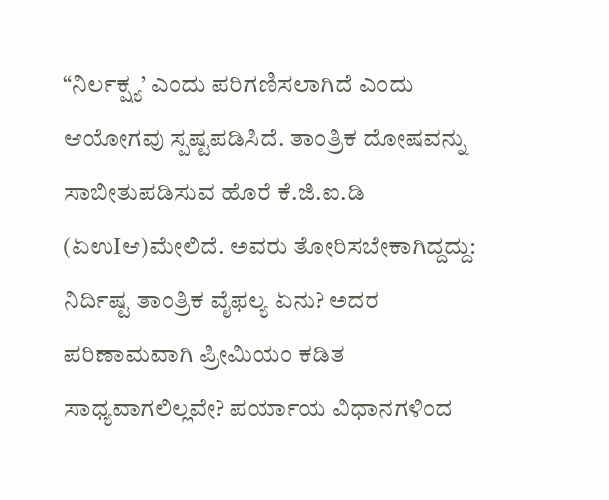“ನಿರ್ಲಕ್ಷ್ಯ’ ಎಂದು ಪರಿಗಣಿಸಲಾಗಿದೆ ಎಂದು ಆಯೋಗವು ಸ್ಪಷ್ಟಪಡಿಸಿದೆ. ತಾಂತ್ರಿಕ ದೋಷವನ್ನು ಸಾಬೀತುಪಡಿಸುವ ಹೊರೆ ಕೆ.ಜಿ.ಐ.ಡಿ (ಏಉIಆ)ಮೇಲಿದೆ. ಅವರು ತೋರಿಸಬೇಕಾಗಿದ್ದದ್ದು: ನಿರ್ದಿಷ್ಟ ತಾಂತ್ರಿಕ ವೈಫಲ್ಯ ಏನು? ಅದರ ಪರಿಣಾಮವಾಗಿ ಪ್ರೀಮಿಯಂ ಕಡಿತ ಸಾಧ್ಯವಾಗಲಿಲ್ಲವೇ? ಪರ್ಯಾಯ ವಿಧಾನಗಳಿಂದ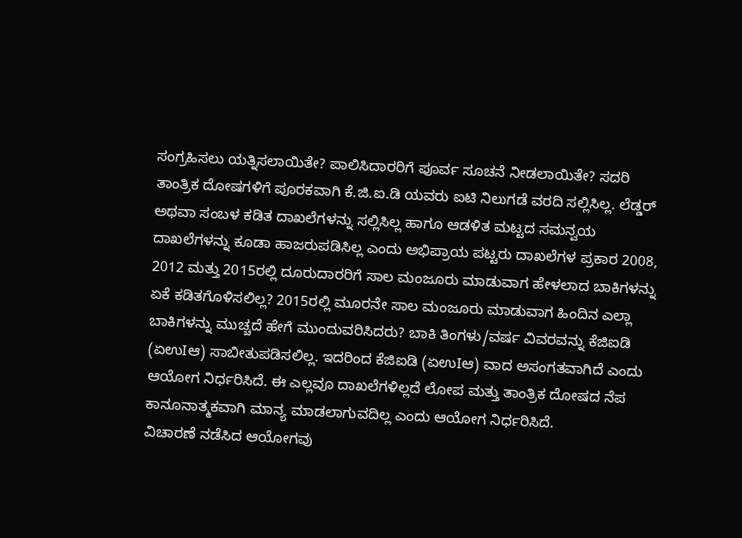ಸಂಗ್ರಹಿಸಲು ಯತ್ನಿಸಲಾಯಿತೇ? ಪಾಲಿಸಿದಾರರಿಗೆ ಪೂರ್ವ ಸೂಚನೆ ನೀಡಲಾಯಿತೇ? ಸದರಿ ತಾಂತ್ರಿಕ ದೋಷಗಳಿಗೆ ಪೂರಕವಾಗಿ ಕೆ.ಜಿ.ಐ.ಡಿ ಯವರು ಐಟಿ ನಿಲುಗಡೆ ವರದಿ ಸಲ್ಲಿಸಿಲ್ಲ. ಲೆಡ್ಡರ್ ಅಥವಾ ಸಂಬಳ ಕಡಿತ ದಾಖಲೆಗಳನ್ನು ಸಲ್ಲಿಸಿಲ್ಲ ಹಾಗೂ ಆಡಳಿತ ಮಟ್ಟದ ಸಮನ್ವಯ ದಾಖಲೆಗಳನ್ನು ಕೂಡಾ ಹಾಜರುಪಡಿಸಿಲ್ಲ ಎಂದು ಅಭಿಪ್ರಾಯ ಪಟ್ಟರು ದಾಖಲೆಗಳ ಪ್ರಕಾರ 2008, 2012 ಮತ್ತು 2015ರಲ್ಲಿ ದೂರುದಾರರಿಗೆ ಸಾಲ ಮಂಜೂರು ಮಾಡುವಾಗ ಹೇಳಲಾದ ಬಾಕಿಗಳನ್ನು ಏಕೆ ಕಡಿತಗೊಳಿಸಲಿಲ್ಲ? 2015ರಲ್ಲಿ ಮೂರನೇ ಸಾಲ ಮಂಜೂರು ಮಾಡುವಾಗ ಹಿಂದಿನ ಎಲ್ಲಾ ಬಾಕಿಗಳನ್ನು ಮುಚ್ಚದೆ ಹೇಗೆ ಮುಂದುವರಿಸಿದರು? ಬಾಕಿ ತಿಂಗಳು/ವರ್ಷ ವಿವರವನ್ನು ಕೆಜಿಐಡಿ (ಏಉIಆ) ಸಾಬೀತುಪಡಿಸಲಿಲ್ಲ. ಇದರಿಂದ ಕೆಜಿಐಡಿ (ಏಉIಆ) ವಾದ ಅಸಂಗತವಾಗಿದೆ ಎಂದು ಆಯೋಗ ನಿರ್ಧರಿಸಿದೆ. ಈ ಎಲ್ಲವೂ ದಾಖಲೆಗಳಿಲ್ಲದೆ ಲೋಪ ಮತ್ತು ತಾಂತ್ರಿಕ ದೋಷದ ನೆಪ ಕಾನೂನಾತ್ಮಕವಾಗಿ ಮಾನ್ಯ ಮಾಡಲಾಗುವದಿಲ್ಲ ಎಂದು ಆಯೋಗ ನಿರ್ಧರಿಸಿದೆ.
ವಿಚಾರಣೆ ನಡೆಸಿದ ಆಯೋಗವು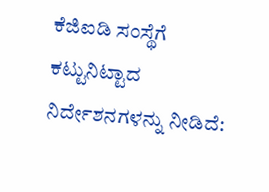ಕೆಜಿಐಡಿ ಸಂಸ್ಥೆಗೆ ಕಟ್ಟುನಿಟ್ಟಾದ ನಿರ್ದೇಶನಗಳನ್ನು ನೀಡಿದೆ: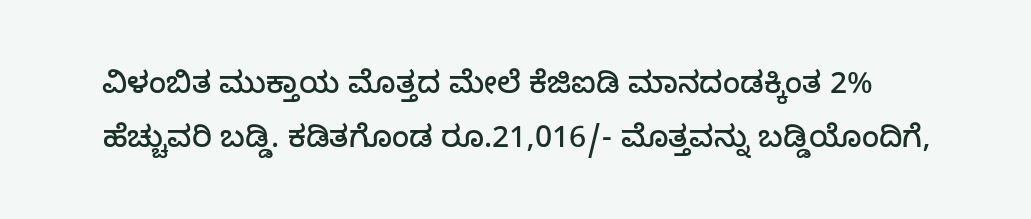ವಿಳಂಬಿತ ಮುಕ್ತಾಯ ಮೊತ್ತದ ಮೇಲೆ ಕೆಜಿಐಡಿ ಮಾನದಂಡಕ್ಕಿಂತ 2% ಹೆಚ್ಚುವರಿ ಬಡ್ಡಿ. ಕಡಿತಗೊಂಡ ರೂ.21,016/- ಮೊತ್ತವನ್ನು ಬಡ್ಡಿಯೊಂದಿಗೆ,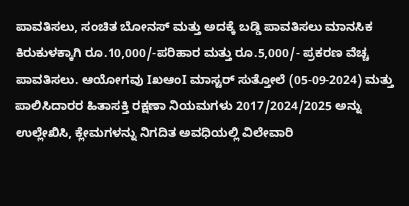ಪಾವತಿಸಲು, ಸಂಚಿತ ಬೋನಸ್ ಮತ್ತು ಅದಕ್ಕೆ ಬಡ್ಡಿ ಪಾವತಿಸಲು ಮಾನಸಿಕ ಕಿರುಕುಳಕ್ಕಾಗಿ ರೂ.10,000/-ಪರಿಹಾರ ಮತ್ತು ರೂ.5,000/- ಪ್ರಕರಣ ವೆಚ್ಚ ಪಾವತಿಸಲು. ಆಯೋಗವು IಖಆಂI ಮಾಸ್ಟರ್ ಸುತ್ತೋಲೆ (05-09-2024) ಮತ್ತು ಪಾಲಿಸಿದಾರರ ಹಿತಾಸಕ್ತಿ ರಕ್ಷಣಾ ನಿಯಮಗಳು 2017/2024/2025 ಅನ್ನು ಉಲ್ಲೇಖಿಸಿ, ಕ್ಲೇಮಗಳನ್ನು ನಿಗದಿತ ಅವಧಿಯಲ್ಲಿ ವಿಲೇವಾರಿ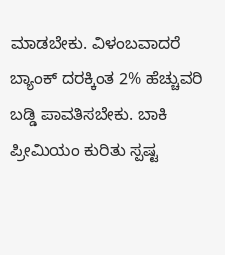ಮಾಡಬೇಕು. ವಿಳಂಬವಾದರೆ ಬ್ಯಾಂಕ್ ದರಕ್ಕಿಂತ 2% ಹೆಚ್ಚುವರಿ ಬಡ್ಡಿ ಪಾವತಿಸಬೇಕು. ಬಾಕಿ ಪ್ರೀಮಿಯಂ ಕುರಿತು ಸ್ಪಷ್ಟ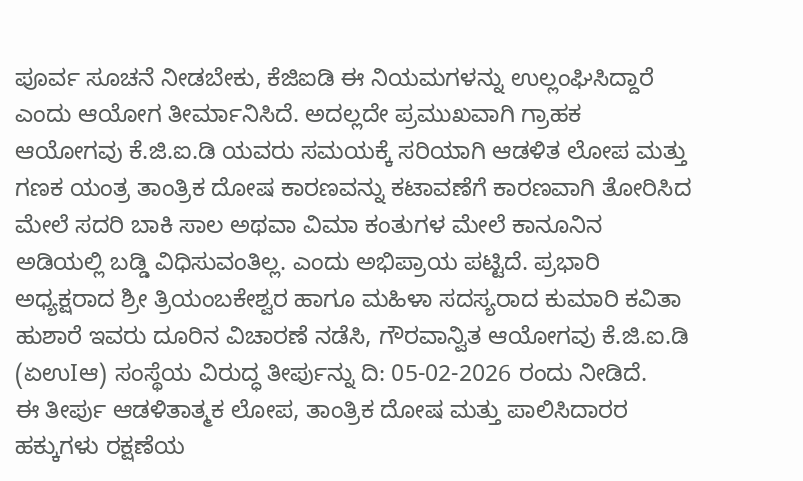ಪೂರ್ವ ಸೂಚನೆ ನೀಡಬೇಕು, ಕೆಜಿಐಡಿ ಈ ನಿಯಮಗಳನ್ನು ಉಲ್ಲಂಘಿಸಿದ್ದಾರೆ ಎಂದು ಆಯೋಗ ತೀರ್ಮಾನಿಸಿದೆ. ಅದಲ್ಲದೇ ಪ್ರಮುಖವಾಗಿ ಗ್ರಾಹಕ ಆಯೋಗವು ಕೆ.ಜಿ.ಐ.ಡಿ ಯವರು ಸಮಯಕ್ಕೆ ಸರಿಯಾಗಿ ಆಡಳಿತ ಲೋಪ ಮತ್ತು ಗಣಕ ಯಂತ್ರ ತಾಂತ್ರಿಕ ದೋಷ ಕಾರಣವನ್ನು ಕಟಾವಣೆಗೆ ಕಾರಣವಾಗಿ ತೋರಿಸಿದ ಮೇಲೆ ಸದರಿ ಬಾಕಿ ಸಾಲ ಅಥವಾ ವಿಮಾ ಕಂತುಗಳ ಮೇಲೆ ಕಾನೂನಿನ ಅಡಿಯಲ್ಲಿ ಬಡ್ಡಿ ವಿಧಿಸುವಂತಿಲ್ಲ. ಎಂದು ಅಭಿಪ್ರಾಯ ಪಟ್ಟಿದೆ. ಪ್ರಭಾರಿ ಅಧ್ಯಕ್ಷರಾದ ಶ್ರೀ ತ್ರಿಯಂಬಕೇಶ್ವರ ಹಾಗೂ ಮಹಿಳಾ ಸದಸ್ಯರಾದ ಕುಮಾರಿ ಕವಿತಾ ಹುಶಾರೆ ಇವರು ದೂರಿನ ವಿಚಾರಣೆ ನಡೆಸಿ, ಗೌರವಾನ್ವಿತ ಆಯೋಗವು ಕೆ.ಜಿ.ಐ.ಡಿ (ಏಉIಆ) ಸಂಸ್ಥೆಯ ವಿರುದ್ಧ ತೀರ್ಪುನ್ನು ದಿ: 05-02-2026 ರಂದು ನೀಡಿದೆ.
ಈ ತೀರ್ಪು ಆಡಳಿತಾತ್ಮಕ ಲೋಪ, ತಾಂತ್ರಿಕ ದೋಷ ಮತ್ತು ಪಾಲಿಸಿದಾರರ ಹಕ್ಕುಗಳು ರಕ್ಷಣೆಯ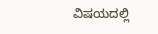ವಿಷಯದಲ್ಲಿ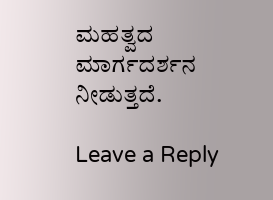ಮಹತ್ವದ ಮಾರ್ಗದರ್ಶನ ನೀಡುತ್ತದೆ.

Leave a Reply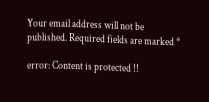Your email address will not be published. Required fields are marked *

error: Content is protected !!